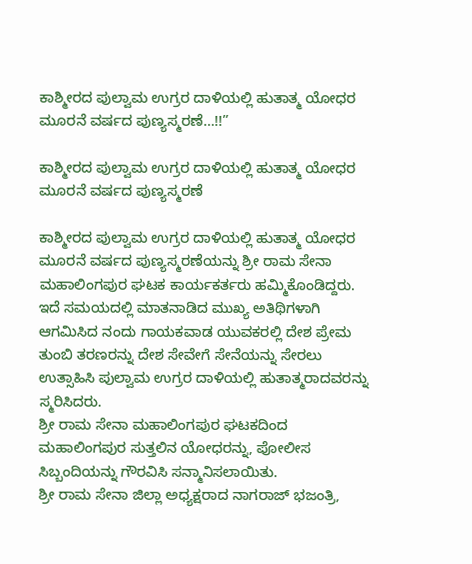ಕಾಶ್ಮೀರದ ಪುಲ್ವಾಮ ಉಗ್ರರ ದಾಳಿಯಲ್ಲಿ ಹುತಾತ್ಮ ಯೋಧರ ಮೂರನೆ ವರ್ಷದ ಪುಣ್ಯಸ್ಮರಣೆ…!!”

ಕಾಶ್ಮೀರದ ಪುಲ್ವಾಮ ಉಗ್ರರ ದಾಳಿಯಲ್ಲಿ ಹುತಾತ್ಮ ಯೋಧರ ಮೂರನೆ ವರ್ಷದ ಪುಣ್ಯಸ್ಮರಣೆ

ಕಾಶ್ಮೀರದ ಪುಲ್ವಾಮ ಉಗ್ರರ ದಾಳಿಯಲ್ಲಿ ಹುತಾತ್ಮ ಯೋಧರ ಮೂರನೆ ವರ್ಷದ ಪುಣ್ಯಸ್ಮರಣೆಯನ್ನು ಶ್ರೀ ರಾಮ ಸೇನಾ ಮಹಾಲಿಂಗಪುರ ಘಟಕ ಕಾರ್ಯಕರ್ತರು ಹಮ್ಮಿಕೊಂಡಿದ್ದರು.
ಇದೆ ಸಮಯದಲ್ಲಿ ಮಾತನಾಡಿದ ಮುಖ್ಯ ಅತಿಥಿಗಳಾಗಿ ಆಗಮಿಸಿದ ನಂದು ಗಾಯಕವಾಡ ಯುವಕರಲ್ಲಿ ದೇಶ ಪ್ರೇಮ ತುಂಬಿ ತರಣರನ್ನು ದೇಶ ಸೇವೇಗೆ ಸೇನೆಯನ್ನು ಸೇರಲು ಉತ್ಸಾಹಿಸಿ ಪುಲ್ವಾಮ ಉಗ್ರರ ದಾಳಿಯಲ್ಲಿ ಹುತಾತ್ಮರಾದವರನ್ನು ಸ್ಮರಿಸಿದರು.
ಶ್ರೀ ರಾಮ ಸೇನಾ ಮಹಾಲಿಂಗಪುರ ಘಟಕದಿಂದ ಮಹಾಲಿಂಗಪುರ ಸುತ್ತಲಿನ ಯೋಧರನ್ನು, ಪೋಲೀಸ ಸಿಬ್ಬಂದಿಯನ್ನು ಗೌರವಿಸಿ ಸನ್ಮಾನಿಸಲಾಯಿತು.
ಶ್ರೀ ರಾಮ ಸೇನಾ ಜಿಲ್ಲಾ ಅಧ್ಯಕ್ಷರಾದ ನಾಗರಾಜ್ ಭಜಂತ್ರಿ,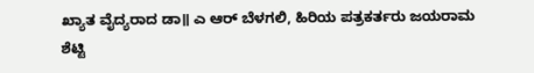ಖ್ಯಾತ ವೈದ್ಯರಾದ ಡಾ॥ ಎ ಆರ್ ಬೆಳಗಲಿ, ಹಿರಿಯ ಪತ್ರಕರ್ತರು ಜಯರಾಮ ಶೆಟ್ಟಿ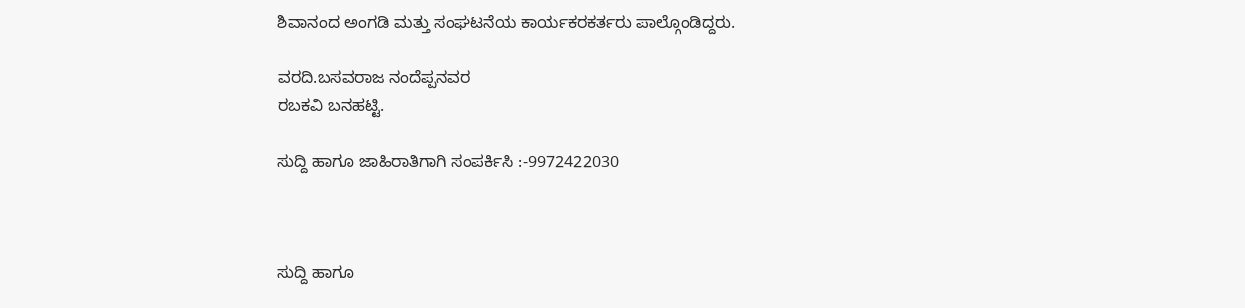ಶಿವಾನಂದ ಅಂಗಡಿ ಮತ್ತು ಸಂಘಟನೆಯ ಕಾರ್ಯಕರಕರ್ತರು ಪಾಲ್ಗೊಂಡಿದ್ದರು.

ವರದಿ.ಬಸವರಾಜ ನಂದೆಪ್ಪನವರ
ರಬಕವಿ ಬನಹಟ್ಟಿ.

ಸುದ್ದಿ ಹಾಗೂ ಜಾಹಿರಾತಿಗಾಗಿ ಸಂಪರ್ಕಿಸಿ :-9972422030



ಸುದ್ದಿ ಹಾಗೂ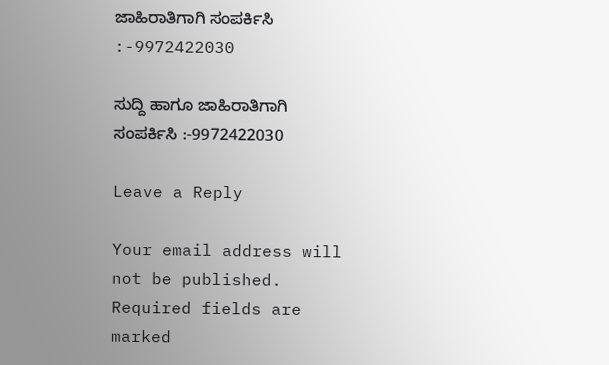ಜಾಹಿರಾತಿಗಾಗಿ ಸಂಪರ್ಕಿಸಿ :-9972422030

ಸುದ್ದಿ ಹಾಗೂ ಜಾಹಿರಾತಿಗಾಗಿ ಸಂಪರ್ಕಿಸಿ :-9972422030

Leave a Reply

Your email address will not be published. Required fields are marked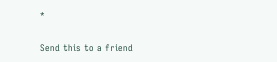*

Send this to a friend